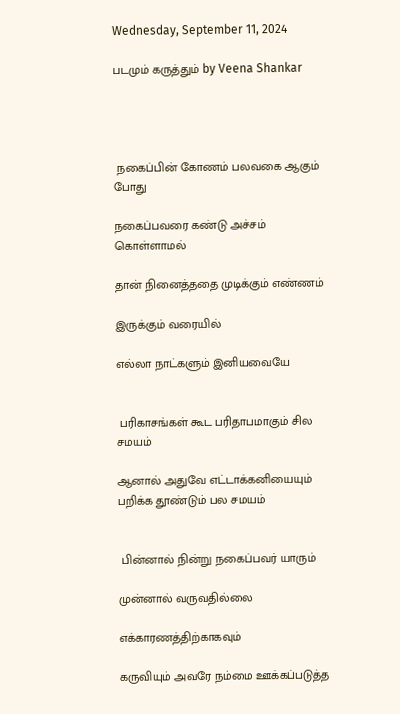Wednesday, September 11, 2024

படமும் கருத்தும் by Veena Shankar




 நகைப்பின் கோணம் பலவகை ஆகும் போது

நகைப்பவரை கண்டு அச்சம் கொள்ளாமல்

தான் நினைத்ததை முடிக்கும் எண்ணம்

இருக்கும் வரையில்

எல்லா நாட்களும் இனியவையே


 பரிகாசங்கள் கூட பரிதாபமாகும் சில சமயம்

ஆனால் அதுவே எட்டாக்கனியையும் பறிக்க தூண்டும் பல சமயம்


 பின்னால் நின்று நகைப்பவர் யாரும்

முன்னால் வருவதில்லை

எக்காரணத்திற்காகவும்

கருவியும் அவரே நம்மை ஊக்கப்படுத்த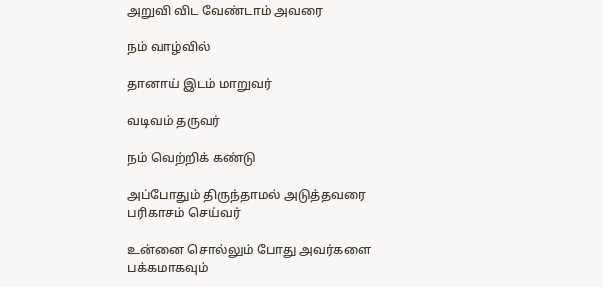அறுவி விட வேண்டாம் அவரை

நம் வாழ்வில்

தானாய் இடம் மாறுவர்

வடிவம் தருவர்

நம் வெற்றிக் கண்டு

அப்போதும் திருந்தாமல் அடுத்தவரை பரிகாசம் செய்வர்

உன்னை சொல்லும் போது அவர்களை பக்கமாகவும்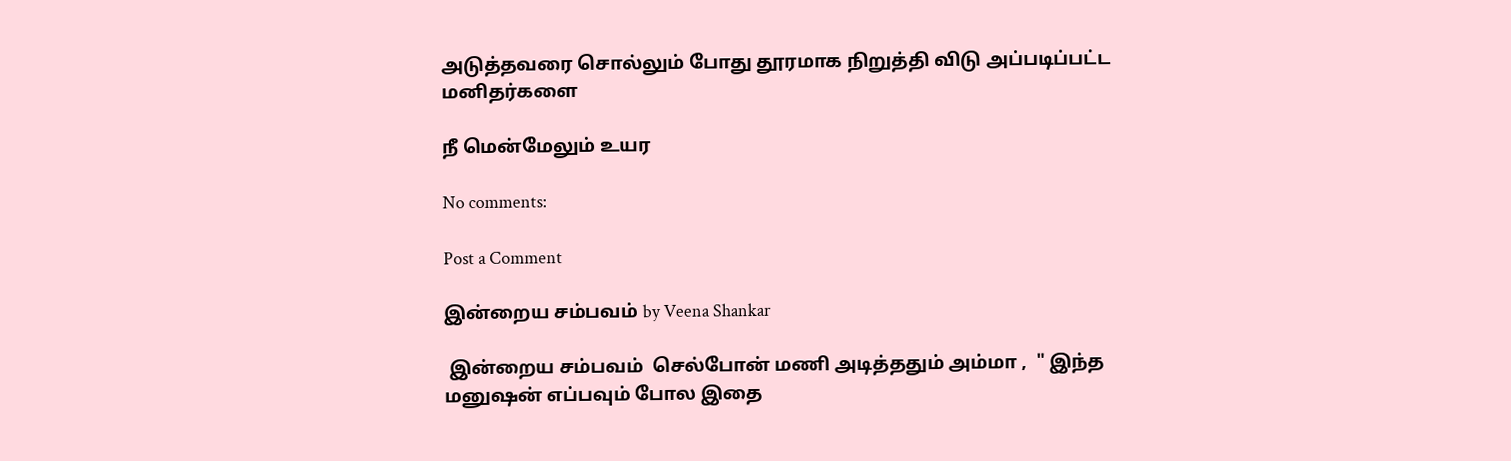அடுத்தவரை சொல்லும் போது தூரமாக நிறுத்தி விடு அப்படிப்பட்ட மனிதர்களை

நீ மென்மேலும் உயர

No comments:

Post a Comment

இன்றைய சம்பவம் by Veena Shankar

 இன்றைய சம்பவம்  செல்போன் மணி அடித்ததும் அம்மா ,  " இந்த மனுஷன் எப்பவும் போல இதை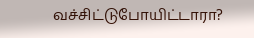வச்சிட்டுபோயிட்டாரா?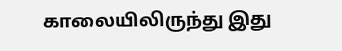காலையிலிருந்து இது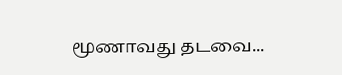மூணாவது தடவை...